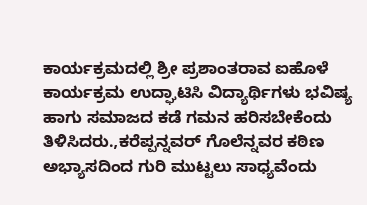ಕಾರ್ಯಕ್ರಮದಲ್ಲಿ ಶ್ರೀ ಪ್ರಶಾಂತರಾವ ಐಹೊಳೆ ಕಾರ್ಯಕ್ರಮ ಉದ್ಘಾಟಿಸಿ ವಿದ್ಯಾರ್ಥಿಗಳು ಭವಿಷ್ಯ ಹಾಗು ಸಮಾಜದ ಕಡೆ ಗಮನ ಹರಿಸಬೇಕೆಂದು ತಿಳಿಸಿದರು.,ಕರೆಪ್ಪನ್ನವರ್ ಗೊಲೆನ್ನವರ ಕಠಿಣ ಅಭ್ಯಾಸದಿಂದ ಗುರಿ ಮುಟ್ಟಲು ಸಾಧ್ಯವೆಂದು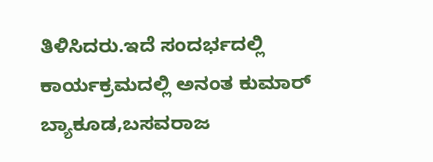ತಿಳಿಸಿದರು.ಇದೆ ಸಂದರ್ಭದಲ್ಲಿ ಕಾರ್ಯಕ್ರಮದಲ್ಲಿ ಅನಂತ ಕುಮಾರ್ ಬ್ಯಾಕೂಡ,ಬಸವರಾಜ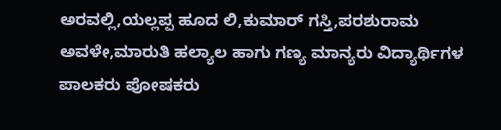ಅರವಲ್ಲಿ,ಯಲ್ಲಪ್ಪ ಹೂದ ಲಿ,ಕುಮಾರ್ ಗಸ್ತಿ,ಪರಶುರಾಮ ಅವಳೇ,ಮಾರುತಿ ಹಲ್ಯಾಲ ಹಾಗು ಗಣ್ಯ ಮಾನ್ಯರು ವಿದ್ಯಾರ್ಥಿಗಳ ಪಾಲಕರು ಪೋಷಕರು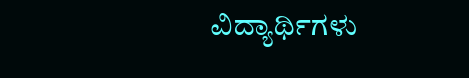ವಿದ್ಯಾರ್ಥಿಗಳು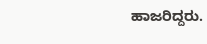ಹಾಜರಿದ್ದರು.